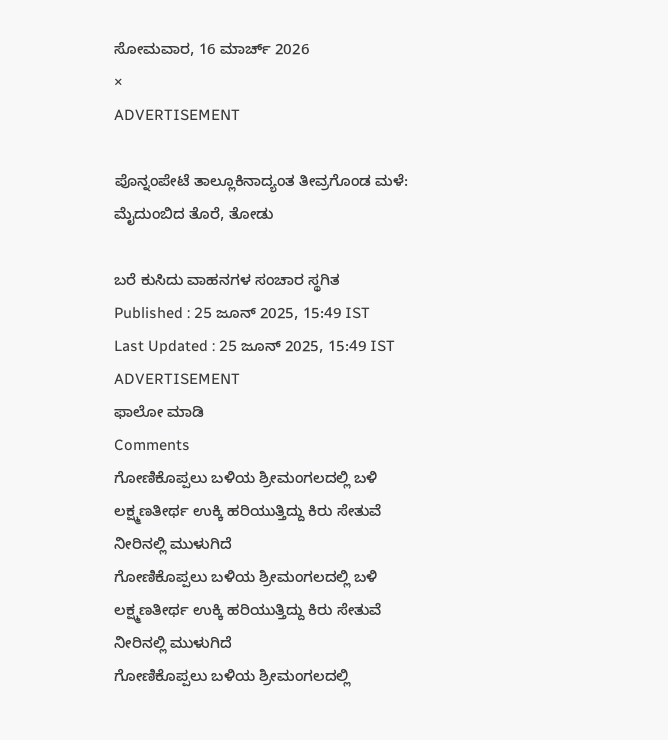ಸೋಮವಾರ, 16 ಮಾರ್ಚ್ 2026
×
ADVERTISEMENT

ಪೊನ್ನಂಪೇಟೆ ತಾಲ್ಲೂಕಿನಾದ್ಯಂತ ತೀವ್ರಗೊಂಡ ಮಳೆ: ಮೈದುಂಬಿದ ತೊರೆ, ತೋಡು

ಬರೆ ಕುಸಿದು ವಾಹನಗಳ ಸಂಚಾರ ಸ್ಥಗಿತ
Published : 25 ಜೂನ್ 2025, 15:49 IST
Last Updated : 25 ಜೂನ್ 2025, 15:49 IST
ADVERTISEMENT
ಫಾಲೋ ಮಾಡಿ
Comments
ಗೋಣಿಕೊಪ್ಪಲು ಬಳಿಯ ಶ್ರೀಮಂಗಲದಲ್ಲಿ ಬಳಿ ಲಕ್ಷ್ಮಣತೀರ್ಥ ಉಕ್ಕಿ ಹರಿಯುತ್ತಿದ್ದು ಕಿರು ಸೇತುವೆ ನೀರಿನಲ್ಲಿ ಮುಳುಗಿದೆ
ಗೋಣಿಕೊಪ್ಪಲು ಬಳಿಯ ಶ್ರೀಮಂಗಲದಲ್ಲಿ ಬಳಿ ಲಕ್ಷ್ಮಣತೀರ್ಥ ಉಕ್ಕಿ ಹರಿಯುತ್ತಿದ್ದು ಕಿರು ಸೇತುವೆ ನೀರಿನಲ್ಲಿ ಮುಳುಗಿದೆ
ಗೋಣಿಕೊಪ್ಪಲು ಬಳಿಯ ಶ್ರೀಮಂಗಲದಲ್ಲಿ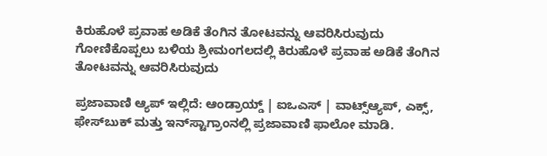ಕಿರುಹೊಳೆ ಪ್ರವಾಹ ಅಡಿಕೆ ತೆಂಗಿನ ತೋಟವನ್ನು ಆವರಿಸಿರುವುದು
ಗೋಣಿಕೊಪ್ಪಲು ಬಳಿಯ ಶ್ರೀಮಂಗಲದಲ್ಲಿ ಕಿರುಹೊಳೆ ಪ್ರವಾಹ ಅಡಿಕೆ ತೆಂಗಿನ ತೋಟವನ್ನು ಆವರಿಸಿರುವುದು

ಪ್ರಜಾವಾಣಿ ಆ್ಯಪ್ ಇಲ್ಲಿದೆ: ಆಂಡ್ರಾಯ್ಡ್ | ಐಒಎಸ್ | ವಾಟ್ಸ್ಆ್ಯಪ್, ಎಕ್ಸ್, ಫೇಸ್‌ಬುಕ್ ಮತ್ತು ಇನ್‌ಸ್ಟಾಗ್ರಾಂನಲ್ಲಿ ಪ್ರಜಾವಾಣಿ ಫಾಲೋ ಮಾಡಿ.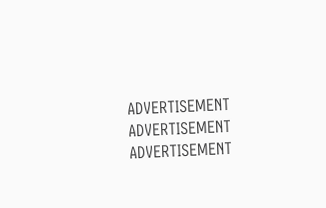ADVERTISEMENT
ADVERTISEMENT
ADVERTISEMENT